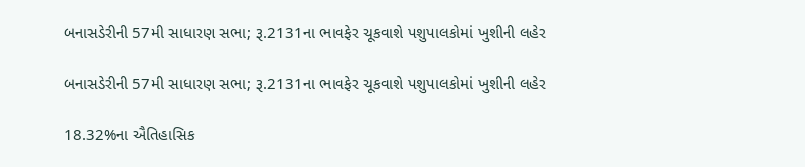બનાસડેરીની 57મી સાધારણ સભા; રૂ.2131ના ભાવફેર ચૂકવાશે પશુપાલકોમાં ખુશીની લહેર

બનાસડેરીની 57મી સાધારણ સભા; રૂ.2131ના ભાવફેર ચૂકવાશે પશુપાલકોમાં ખુશીની લહેર

18.32%ના ઐતિહાસિક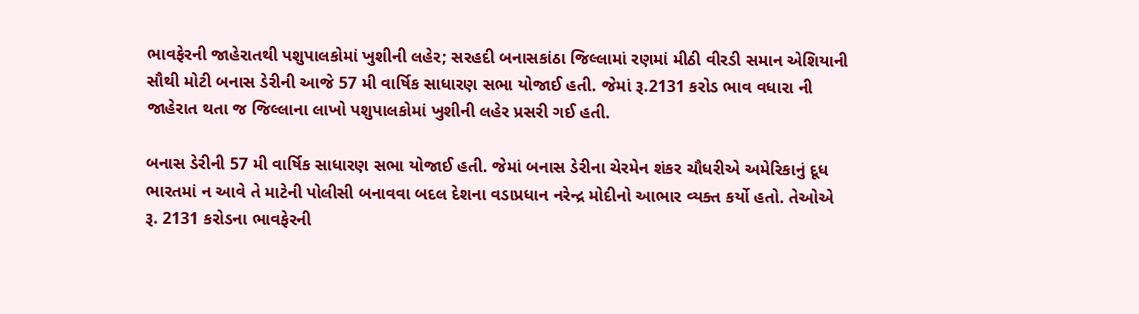ભાવફેરની જાહેરાતથી પશુપાલકોમાં ખુશીની લહેર; સરહદી બનાસકાંઠા જિલ્લામાં રણમાં મીઠી વીરડી સમાન એશિયાની સૌથી મોટી બનાસ ડેરીની આજે 57 મી વાર્ષિક સાધારણ સભા યોજાઈ હતી. જેમાં રૂ.2131 કરોડ ભાવ વધારા ની જાહેરાત થતા જ જિલ્લાના લાખો પશુપાલકોમાં ખુશીની લહેર પ્રસરી ગઈ હતી.

બનાસ ડેરીની 57 મી વાર્ષિક સાધારણ સભા યોજાઈ હતી. જેમાં બનાસ ડેરીના ચેરમેન શંકર ચૌધરીએ અમેરિકાનું દૂધ ભારતમાં ન આવે તે માટેની પોલીસી બનાવવા બદલ દેશના વડાપ્રધાન નરેન્દ્ર મોદીનો આભાર વ્યક્ત કર્યો હતો. તેઓએ રૂ. 2131 કરોડના ભાવફેરની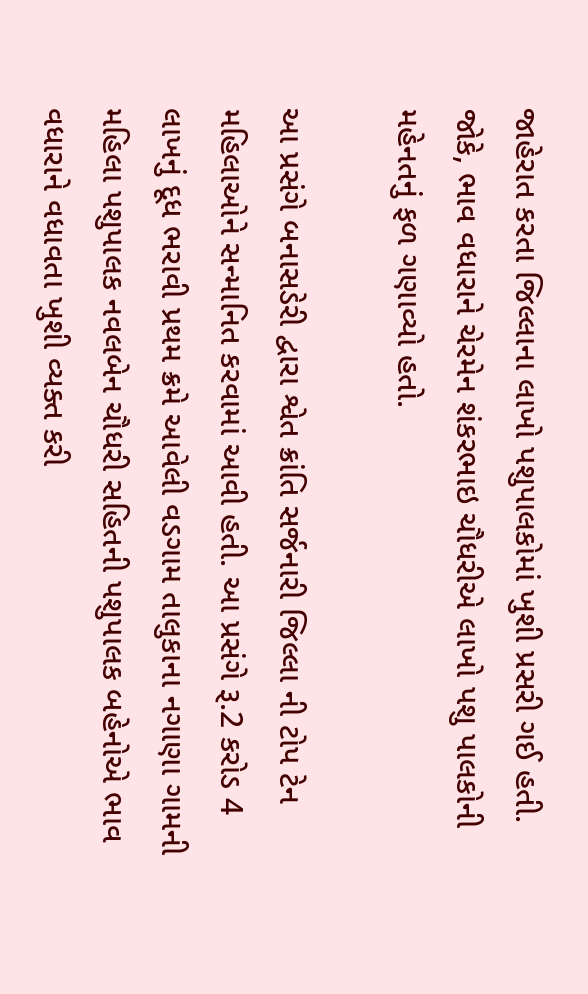જાહેરાત કરતા જિલ્લાના લાખો પશુપાલકોમાં ખુશી પ્રસરી ગઈ હતી. જોકે, ભાવ વધારાને ચેરમેન શંકરભાઇ ચૌધરીએ લાખો પશુ પાલકોની મહેનતનું ફળ ગણાવ્યો હતો.

આ પ્રસંગે બનાસડેરી દ્વારા શ્વેત ક્રાંતિ સર્જનારી જિલ્લા ની ટોપ ટેન મહિલાઓને સન્માનિત કરવામાં આવી હતી. આ પ્રસંગે રૂ.2 કરોડ 4 લાખનું દૂધ ભરાવી પ્રથમ ક્રમે આવેલી વડગામ તાલુકાના નગાણા ગામની મહિલા પશુપાલક નવલબેન ચૌધરી સહિતની પશુપાલક બહેનોએ ભાવ વધારાને વધાવતા ખુશી વ્યક્ત કરી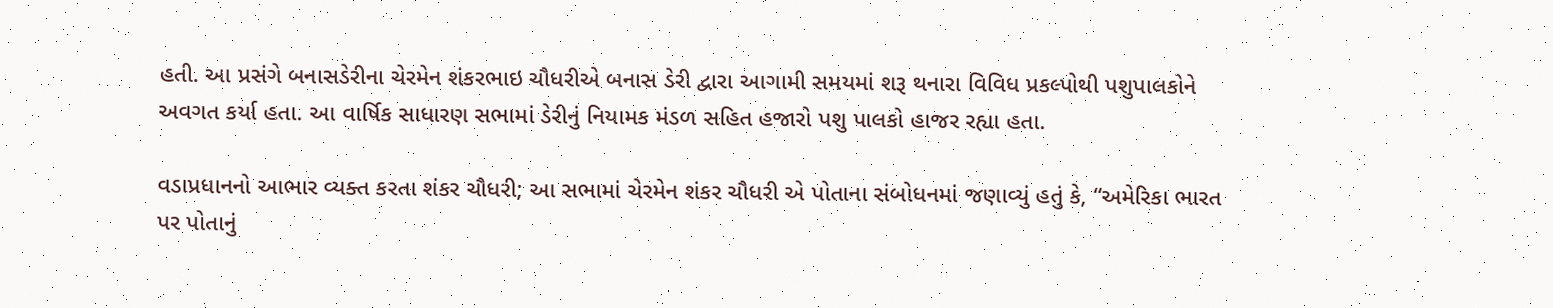હતી. આ પ્રસંગે બનાસડેરીના ચેરમેન શંકરભાઇ ચૌધરીએ બનાસ ડેરી દ્વારા આગામી સમયમાં શરૂ થનારા વિવિધ પ્રકલ્પોથી પશુપાલકોને અવગત કર્યા હતા. આ વાર્ષિક સાધારણ સભામાં ડેરીનું નિયામક મંડળ સહિત હજારો પશુ પાલકો હાજર રહ્યા હતા.

વડાપ્રધાનનો આભાર વ્યક્ત કરતા શંકર ચૌધરી; આ સભામાં ચેરમેન શંકર ચૌધરી એ પોતાના સંબોધનમાં જણાવ્યું હતું કે, “અમેરિકા ભારત પર પોતાનું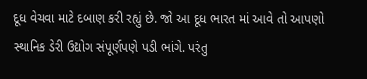દૂધ વેચવા માટે દબાણ કરી રહ્યું છે. જો આ દૂધ ભારત માં આવે તો આપણો સ્થાનિક ડેરી ઉદ્યોગ સંપૂર્ણપણે પડી ભાંગે. પરંતુ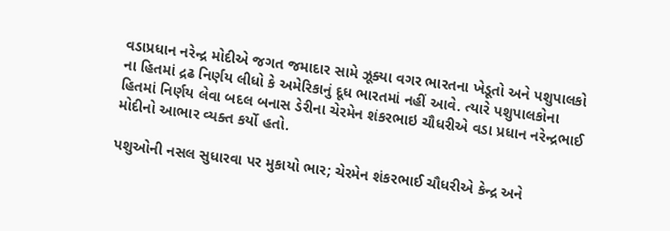વડાપ્રધાન નરેન્દ્ર મોદીએ જગત જમાદાર સામે ઝૂક્યા વગર ભારતના ખેડૂતો અને પશુપાલકો ના હિતમાં દ્રઢ નિર્ણય લીધો કે અમેરિકાનું દૂધ ભારતમાં નહીં આવે. ત્યારે પશુપાલકોના હિતમાં નિર્ણય લેવા બદલ બનાસ ડેરીના ચેરમેન શંકરભાઇ ચૌધરીએ વડા પ્રધાન નરેન્દ્રભાઈ મોદીનો આભાર વ્યક્ત કર્યો હતો.

પશુઓની નસલ સુધારવા પર મુકાયો ભાર; ચેરમેન શંકરભાઈ ચૌધરીએ કેન્દ્ર અને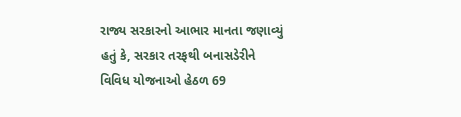રાજ્ય સરકારનો આભાર માનતા જણાવ્યું હતું કે, સરકાર તરફથી બનાસડેરીને વિવિધ યોજનાઓ હેઠળ 69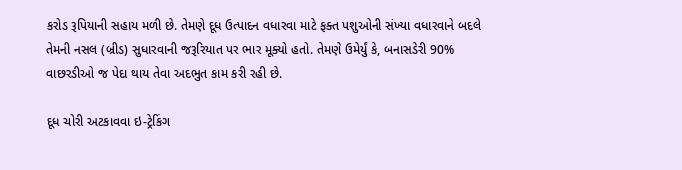કરોડ રૂપિયાની સહાય મળી છે. તેમણે દૂધ ઉત્પાદન વધારવા માટે ફક્ત પશુઓની સંખ્યા વધારવાને બદલે તેમની નસલ (બ્રીડ) સુધારવાની જરૂરિયાત પર ભાર મૂક્યો હતો. તેમણે ઉમેર્યું કે, બનાસડેરી 90% વાછરડીઓ જ પેદા થાય તેવા અદભુત કામ કરી રહી છે.

દૂધ ચોરી અટકાવવા ઇ-ટ્રેકિંગ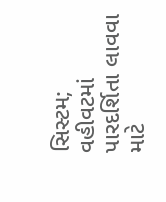સિસ્ટમ; વહીવટમાં પારદર્શિતા લાવવા માટે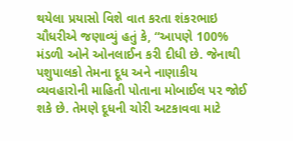થયેલા પ્રયાસો વિશે વાત કરતા શંકરભાઇ ચૌધરીએ જણાવ્યું હતું કે, “આપણે 100% મંડળી ઓને ઓનલાઈન કરી દીધી છે. જેનાથી પશુપાલકો તેમના દૂધ અને નાણાકીય વ્યવહારોની માહિતી પોતાના મોબાઈલ પર જોઈ શકે છે. તેમણે દૂધની ચોરી અટકાવવા માટે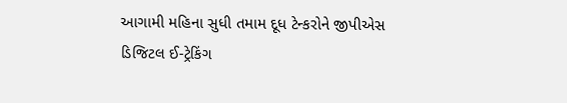આગામી મહિના સુધી તમામ દૂધ ટેન્કરોને જીપીએસ ડિજિટલ ઈ-ટ્રેકિંગ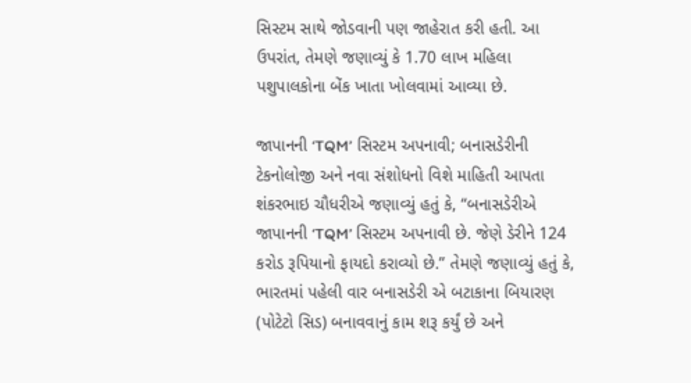સિસ્ટમ સાથે જોડવાની પણ જાહેરાત કરી હતી. આ ઉપરાંત, તેમણે જણાવ્યું કે 1.70 લાખ મહિલા પશુપાલકોના બેંક ખાતા ખોલવામાં આવ્યા છે.

જાપાનની ‘TQM’ સિસ્ટમ અપનાવી; બનાસડેરીની ટેકનોલોજી અને નવા સંશોધનો વિશે માહિતી આપતા શંકરભાઇ ચૌધરીએ જણાવ્યું હતું કે, “બનાસડેરીએ જાપાનની ‘TQM’ સિસ્ટમ અપનાવી છે. જેણે ડેરીને 124 કરોડ રૂપિયાનો ફાયદો કરાવ્યો છે.” તેમણે જણાવ્યું હતું કે, ભારતમાં પહેલી વાર બનાસડેરી એ બટાકાના બિયારણ (પોટેટો સિડ) બનાવવાનું કામ શરૂ કર્યું છે અને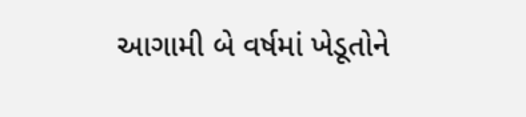આગામી બે વર્ષમાં ખેડૂતોને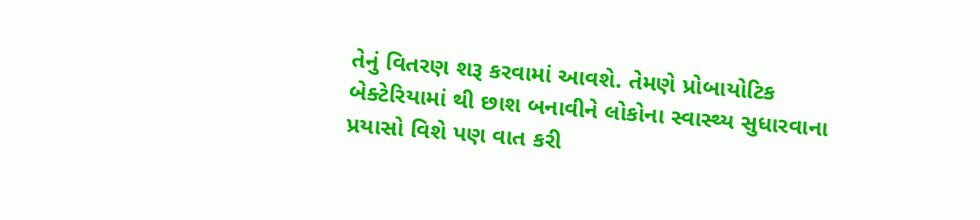તેનું વિતરણ શરૂ કરવામાં આવશે. તેમણે પ્રોબાયોટિક બેક્ટેરિયામાં થી છાશ બનાવીને લોકોના સ્વાસ્થ્ય સુધારવાના પ્રયાસો વિશે પણ વાત કરી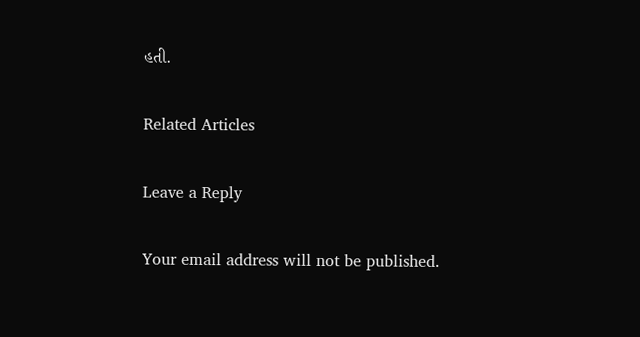હતી.

Related Articles

Leave a Reply

Your email address will not be published.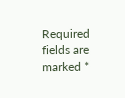Required fields are marked *